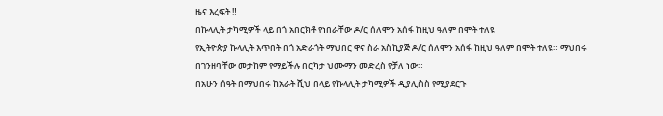ዜና እረፍት ‼
በኩላሊት ታካሚዎች ላይ በጎ አበርክቶ የነበራቸው ዶ/ር ሰለሞን አሰፋ ከዚህ ዓለም በሞት ተለዩ
የኢትዮጵያ ኩላሊት እጥበት በጎ አድራጎት ማህበር ዋና ስራ አስኪያጅ ዶ/ር ሰለሞን አሰፋ ከዚህ ዓለም በሞት ተለዩ። ማህበሩ በገንዘባቸው መታከም የማይችሉ በርካታ ህሙማን መድረስ የቻለ ነው።
በአሁን ሰዓት በማህበሩ ከአራት ሺህ በላይ የኩላሊት ታካሚዎች ዲያሊስስ የሚያደርጉ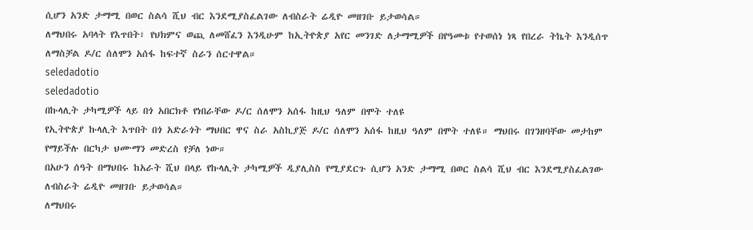ሲሆን አንድ ታማሚ በወር ስልሳ ሺህ ብር እንደሚያስፈልገው ለብስራት ሬዲዮ መዘገቡ ይታወሳል።
ለማህበሩ አባላት የእጥበት፣ የህክምና ወጪ ለመሸፈን እንዲሁም ከኢትዮጵያ አየር መንገድ ለታማሚዎች በየዓመቱ የተወሰነ ነጻ የበረራ ትኬት እንዲሰጥ ለማስቻል ዶ/ር ሰለሞን አሰፋ ከፍተኛ ስራን ሰርተዋል።
seledadotio
seledadotio
በኩላሊት ታካሚዎች ላይ በጎ አበርክቶ የነበራቸው ዶ/ር ሰለሞን አሰፋ ከዚህ ዓለም በሞት ተለዩ
የኢትዮጵያ ኩላሊት እጥበት በጎ አድራጎት ማህበር ዋና ስራ አስኪያጅ ዶ/ር ሰለሞን አሰፋ ከዚህ ዓለም በሞት ተለዩ። ማህበሩ በገንዘባቸው መታከም የማይችሉ በርካታ ህሙማን መድረስ የቻለ ነው።
በአሁን ሰዓት በማህበሩ ከአራት ሺህ በላይ የኩላሊት ታካሚዎች ዲያሊስስ የሚያደርጉ ሲሆን አንድ ታማሚ በወር ስልሳ ሺህ ብር እንደሚያስፈልገው ለብስራት ሬዲዮ መዘገቡ ይታወሳል።
ለማህበሩ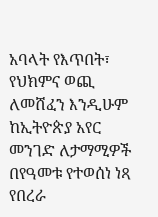አባላት የእጥበት፣ የህክምና ወጪ ለመሸፈን እንዲሁም ከኢትዮጵያ አየር መንገድ ለታማሚዎች በየዓመቱ የተወሰነ ነጻ የበረራ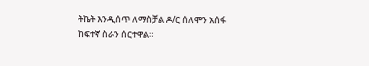ትኬት እንዲሰጥ ለማስቻል ዶ/ር ሰለሞን አሰፋ ከፍተኛ ስራን ሰርተዋል።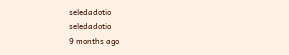seledadotio
seledadotio
9 months ago